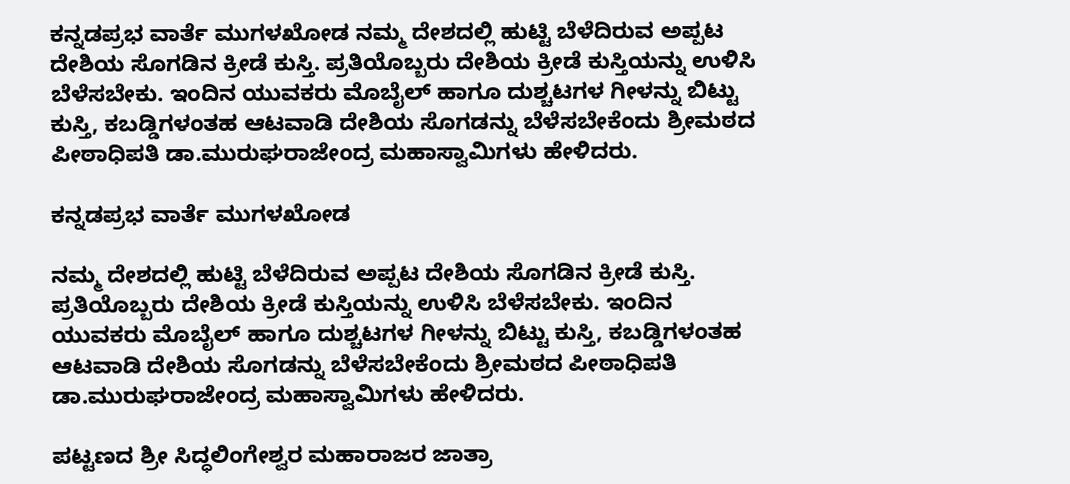ಕನ್ನಡಪ್ರಭ ವಾರ್ತೆ ಮುಗಳಖೋಡ ನಮ್ಮ ದೇಶದಲ್ಲಿ ಹುಟ್ಟಿ ಬೆಳೆದಿರುವ ಅಪ್ಪಟ ದೇಶಿಯ ಸೊಗಡಿನ ಕ್ರೀಡೆ ಕುಸ್ತಿ. ಪ್ರತಿಯೊಬ್ಬರು ದೇಶಿಯ ಕ್ರೀಡೆ ಕುಸ್ತಿಯನ್ನು ಉಳಿಸಿ ಬೆಳೆಸಬೇಕು. ಇಂದಿನ ಯುವಕರು ಮೊಬೈಲ್ ಹಾಗೂ ದುಶ್ಚಟಗಳ ಗೀಳನ್ನು ಬಿಟ್ಟು ಕುಸ್ತಿ, ಕಬಡ್ಡಿಗಳಂತಹ ಆಟವಾಡಿ ದೇಶಿಯ ಸೊಗಡನ್ನು ಬೆಳೆಸಬೇಕೆಂದು ಶ್ರೀಮಠದ ಪೀಠಾಧಿಪತಿ ಡಾ.ಮುರುಘರಾಜೇಂದ್ರ ಮಹಾಸ್ವಾಮಿಗಳು ಹೇಳಿದರು.

ಕನ್ನಡಪ್ರಭ ವಾರ್ತೆ ಮುಗಳಖೋಡ

ನಮ್ಮ ದೇಶದಲ್ಲಿ ಹುಟ್ಟಿ ಬೆಳೆದಿರುವ ಅಪ್ಪಟ ದೇಶಿಯ ಸೊಗಡಿನ ಕ್ರೀಡೆ ಕುಸ್ತಿ. ಪ್ರತಿಯೊಬ್ಬರು ದೇಶಿಯ ಕ್ರೀಡೆ ಕುಸ್ತಿಯನ್ನು ಉಳಿಸಿ ಬೆಳೆಸಬೇಕು. ಇಂದಿನ ಯುವಕರು ಮೊಬೈಲ್ ಹಾಗೂ ದುಶ್ಚಟಗಳ ಗೀಳನ್ನು ಬಿಟ್ಟು ಕುಸ್ತಿ, ಕಬಡ್ಡಿಗಳಂತಹ ಆಟವಾಡಿ ದೇಶಿಯ ಸೊಗಡನ್ನು ಬೆಳೆಸಬೇಕೆಂದು ಶ್ರೀಮಠದ ಪೀಠಾಧಿಪತಿ ಡಾ.ಮುರುಘರಾಜೇಂದ್ರ ಮಹಾಸ್ವಾಮಿಗಳು ಹೇಳಿದರು.

ಪಟ್ಟಣದ ಶ್ರೀ ಸಿದ್ಧಲಿಂಗೇಶ್ವರ ಮಹಾರಾಜರ ಜಾತ್ರಾ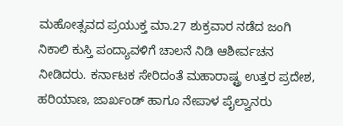ಮಹೋತ್ಸವದ ಪ್ರಯುಕ್ತ ಮಾ.27 ಶುಕ್ರವಾರ ನಡೆದ ಜಂಗಿ ನಿಕಾಲಿ ಕುಸ್ತಿ ಪಂದ್ಯಾವಳಿಗೆ ಚಾಲನೆ ನಿಡಿ ಆಶೀರ್ವಚನ ನೀಡಿದರು. ಕರ್ನಾಟಕ ಸೇರಿದಂತೆ ಮಹಾರಾಷ್ಟ್ರ ಉತ್ತರ ಪ್ರದೇಶ, ಹರಿಯಾಣ, ಜಾರ್ಖಂಡ್ ಹಾಗೂ ನೇಪಾಳ ಪೈಲ್ವಾನರು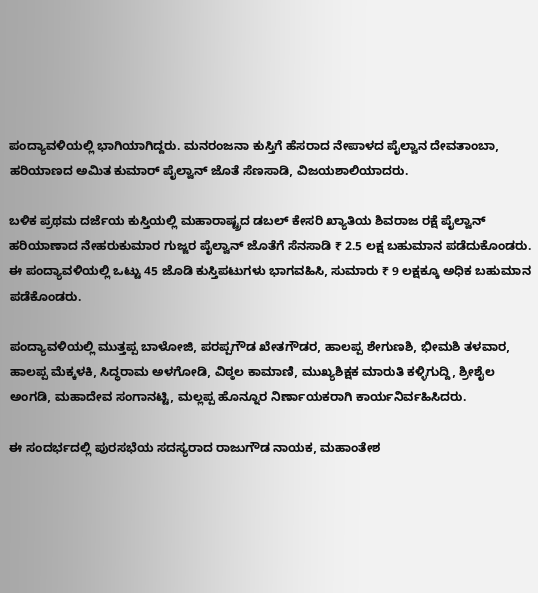ಪಂದ್ಯಾವಳಿಯಲ್ಲಿ ಭಾಗಿಯಾಗಿದ್ದರು. ಮನರಂಜನಾ ಕುಸ್ತಿಗೆ ಹೆಸರಾದ ನೇಪಾಳದ ಪೈಲ್ವಾನ ದೇವತಾಂಬಾ, ಹರಿಯಾಣದ ಅಮಿತ ಕುಮಾರ್ ಪೈಲ್ವಾನ್‌ ಜೊತೆ ಸೆಣಸಾಡಿ, ವಿಜಯಶಾಲಿಯಾದರು.

ಬಳಿಕ ಪ್ರಥಮ ದರ್ಜೆಯ ಕುಸ್ತಿಯಲ್ಲಿ ಮಹಾರಾಷ್ಟ್ರದ ಡಬಲ್ ಕೇಸರಿ ಖ್ಯಾತಿಯ ಶಿವರಾಜ ರಕ್ಷೆ ಪೈಲ್ವಾನ್ ಹರಿಯಾಣಾದ ನೇಹರುಕುಮಾರ ಗುಜ್ಜರ ಪೈಲ್ವಾನ್‌ ಜೊತೆಗೆ ಸೆನಸಾಡಿ ₹ 2.5 ಲಕ್ಷ ಬಹುಮಾನ ಪಡೆದುಕೊಂಡರು. ಈ ಪಂದ್ಯಾವಳಿಯಲ್ಲಿ ಒಟ್ಟು 45 ಜೊಡಿ ಕುಸ್ತಿಪಟುಗಳು ಭಾಗವಹಿಸಿ, ಸುಮಾರು ₹ 9 ಲಕ್ಷಕ್ಕೂ ಅಧಿಕ ಬಹುಮಾನ ಪಡೆಕೊಂಡರು.

ಪಂದ್ಯಾವಳಿಯಲ್ಲಿ ಮುತ್ತಪ್ಪ ಬಾಳೋಜಿ, ಪರಪ್ಪಗೌಡ ಖೇತಗೌಡರ, ಹಾಲಪ್ಪ ಶೇಗುಣಶಿ, ಭೀಮಶಿ ತಳವಾರ, ಹಾಲಪ್ಪ ಮೆಕ್ಕಳಕಿ, ಸಿದ್ಧರಾಮ ಅಳಗೋಡಿ, ವಿಠ್ಠಲ ಕಾಮಾಣಿ, ಮುಖ್ಯಶಿಕ್ಷಕ ಮಾರುತಿ ಕಳ್ಳಿಗುದ್ದಿ, ಶ್ರೀಶೈಲ ಅಂಗಡಿ, ಮಹಾದೇವ ಸಂಗಾನಟ್ಟಿ, ಮಲ್ಲಪ್ಪ ಹೊನ್ನೂರ ನಿರ್ಣಾಯಕರಾಗಿ ಕಾರ್ಯನಿರ್ವಹಿಸಿದರು.

ಈ ಸಂದರ್ಭದಲ್ಲಿ ಪುರಸಭೆಯ ಸದಸ್ಯರಾದ ರಾಜುಗೌಡ ನಾಯಕ, ಮಹಾಂತೇಶ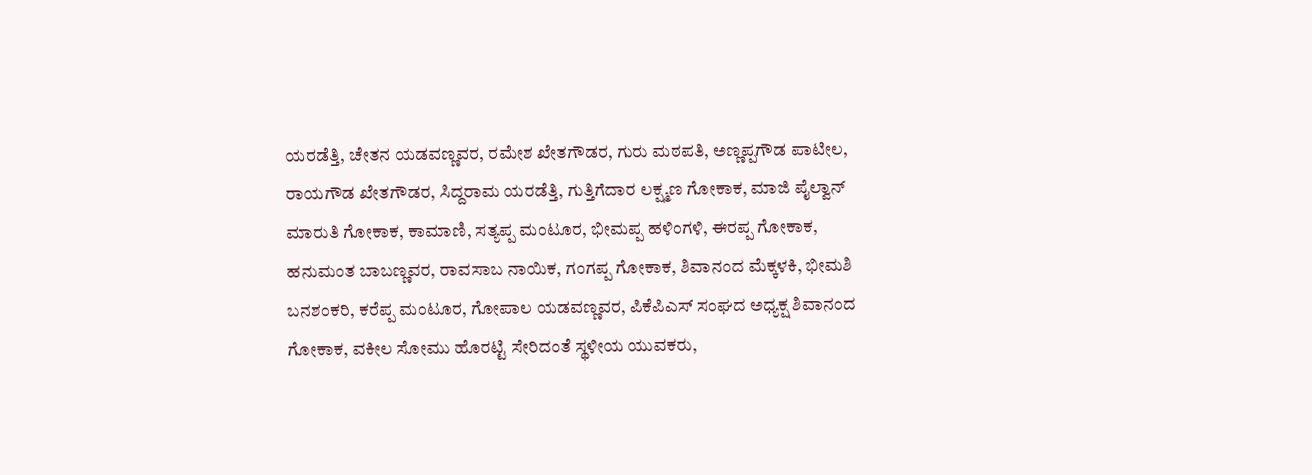ಯರಡೆತ್ತಿ, ಚೇತನ ಯಡವಣ್ಣವರ, ರಮೇಶ ಖೇತಗೌಡರ, ಗುರು ಮಠಪತಿ, ಅಣ್ಣಪ್ಪಗೌಡ ಪಾಟೀಲ, ರಾಯಗೌಡ ಖೇತಗೌಡರ, ಸಿದ್ದರಾಮ ಯರಡೆತ್ತಿ, ಗುತ್ತಿಗೆದಾರ ಲಕ್ಷ್ಮಣ ಗೋಕಾಕ, ಮಾಜಿ ಪೈಲ್ವಾನ್ ಮಾರುತಿ ಗೋಕಾಕ, ಕಾಮಾಣಿ, ಸತ್ಯಪ್ಪ ಮಂಟೂರ, ಭೀಮಪ್ಪ ಹಳಿಂಗಳಿ, ಈರಪ್ಪ ಗೋಕಾಕ, ಹನುಮಂತ ಬಾಬಣ್ಣವರ, ರಾವಸಾಬ ನಾಯಿಕ, ಗಂಗಪ್ಪ ಗೋಕಾಕ, ಶಿವಾನಂದ ಮೆಕ್ಕಳಕಿ, ಭೀಮಶಿ ಬನಶಂಕರಿ, ಕರೆಪ್ಪ ಮಂಟೂರ, ಗೋಪಾಲ ಯಡವಣ್ಣವರ, ಪಿಕೆಪಿಎಸ್ ಸಂಘದ ಅಧ್ಯಕ್ಷ ಶಿವಾನಂದ ಗೋಕಾಕ, ವಕೀಲ ಸೋಮು ಹೊರಟ್ಟಿ ಸೇರಿದಂತೆ ಸ್ಥಳೀಯ ಯುವಕರು,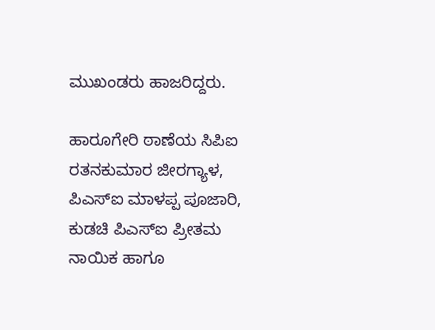ಮುಖಂಡರು ಹಾಜರಿದ್ದರು.

ಹಾರೂಗೇರಿ ಠಾಣೆಯ ಸಿಪಿಐ ರತನಕುಮಾರ ಜೀರಗ್ಯಾಳ, ಪಿಎಸ್ಐ ಮಾಳಪ್ಪ ಪೂಜಾರಿ, ಕುಡಚಿ ಪಿಎಸ್ಐ ಪ್ರೀತಮ ನಾಯಿಕ ಹಾಗೂ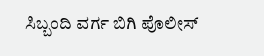ಸಿಬ್ಬಂದಿ ವರ್ಗ ಬಿಗಿ ಪೊಲೀಸ್‌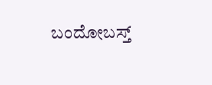ಬಂದೋಬಸ್ತ್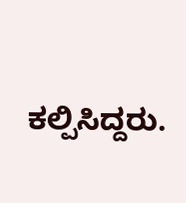ಕಲ್ಪಿಸಿದ್ದರು.